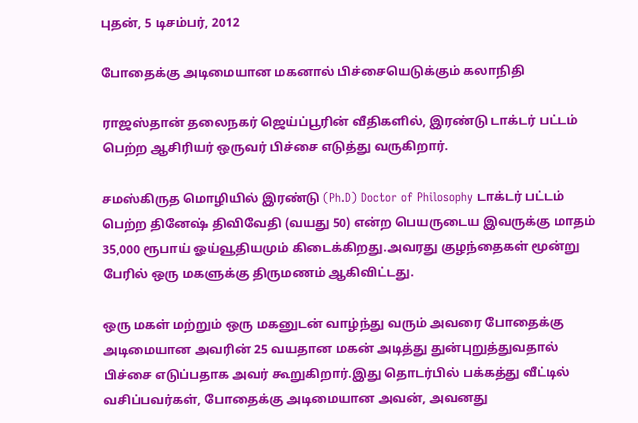புதன், 5 டிசம்பர், 2012

போதைக்கு அடிமையான மகனால் பிச்சையெடுக்கும் கலாநிதி

ராஜஸ்தான் தலைநகர் ஜெய்ப்பூரின் வீதிகளில், இரண்டு டாக்டர் பட்டம் பெற்ற ஆசிரியர் ஒருவர் பிச்சை எடுத்து வருகிறார்.

சமஸ்கிருத மொழியில் இரண்டு (Ph.D) Doctor of Philosophy டாக்டர் பட்டம் பெற்ற தினேஷ் திவிவேதி (வயது 50) என்ற பெயருடைய இவருக்கு மாதம் 35,000 ரூபாய் ஓய்வூதியமும் கிடைக்கிறது.அவரது குழந்தைகள் மூன்று பேரில் ஒரு மகளுக்கு திருமணம் ஆகிவிட்டது.

ஒரு மகள் மற்றும் ஒரு மகனுடன் வாழ்ந்து வரும் அவரை போதைக்கு அடிமையான அவரின் 25 வயதான மகன் அடித்து துன்புறுத்துவதால் பிச்சை எடுப்பதாக அவர் கூறுகிறார்.இது தொடர்பில் பக்கத்து வீட்டில் வசிப்பவர்கள், போதைக்கு அடிமையான அவன், அவனது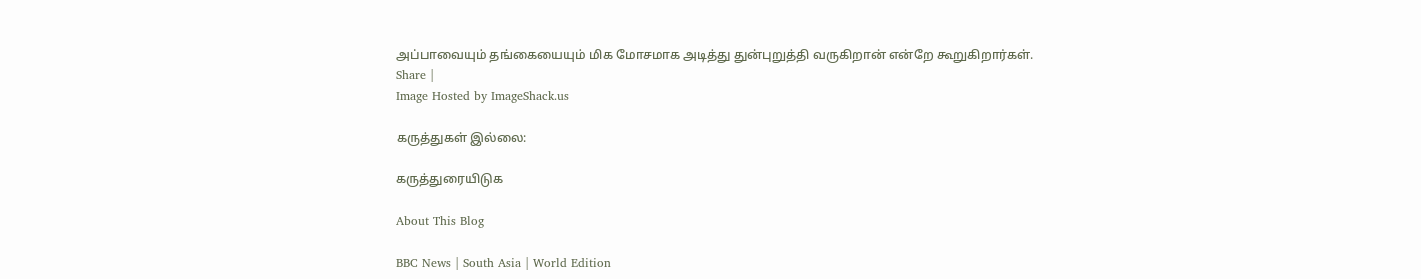அப்பாவையும் தங்கையையும் மிக மோசமாக அடித்து துன்புறுத்தி வருகிறான் என்றே கூறுகிறார்கள்.
Share |
Image Hosted by ImageShack.us

கருத்துகள் இல்லை:

கருத்துரையிடுக

About This Blog

BBC News | South Asia | World Edition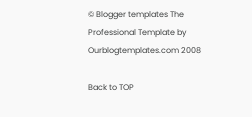© Blogger templates The Professional Template by Ourblogtemplates.com 2008

Back to TOP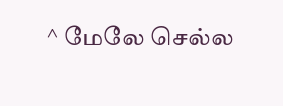^ மேலே செல்ல